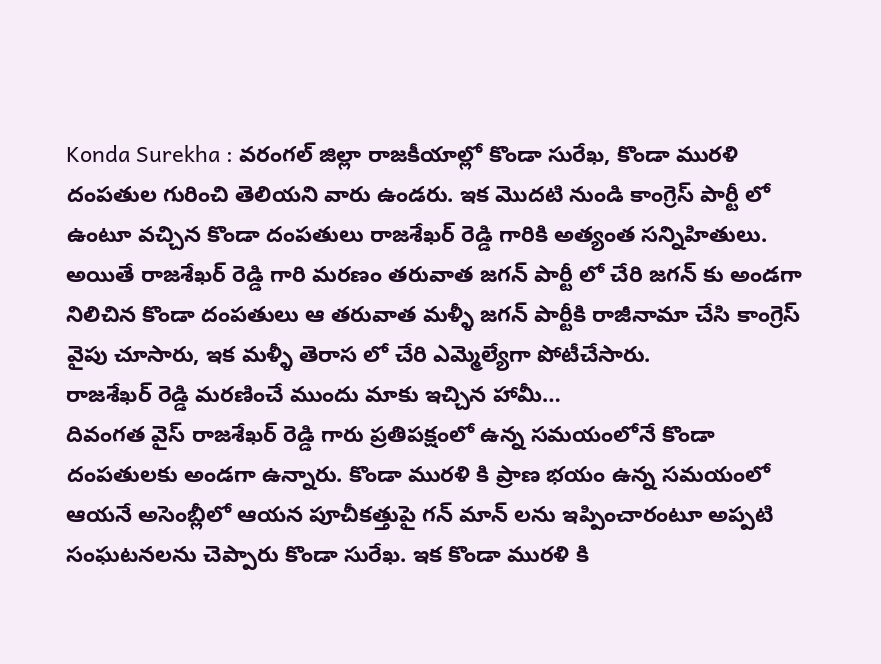Konda Surekha : వరంగల్ జిల్లా రాజకీయాల్లో కొండా సురేఖ, కొండా మురళి దంపతుల గురించి తెలియని వారు ఉండరు. ఇక మొదటి నుండి కాంగ్రెస్ పార్టీ లో ఉంటూ వచ్చిన కొండా దంపతులు రాజశేఖర్ రెడ్డి గారికి అత్యంత సన్నిహితులు. అయితే రాజశేఖర్ రెడ్డి గారి మరణం తరువాత జగన్ పార్టీ లో చేరి జగన్ కు అండగా నిలిచిన కొండా దంపతులు ఆ తరువాత మళ్ళీ జగన్ పార్టీకి రాజీనామా చేసి కాంగ్రెస్ వైపు చూసారు, ఇక మళ్ళీ తెరాస లో చేరి ఎమ్మెల్యేగా పోటీచేసారు.
రాజశేఖర్ రెడ్డి మరణించే ముందు మాకు ఇచ్చిన హామీ…
దివంగత వైస్ రాజశేఖర్ రెడ్డి గారు ప్రతిపక్షంలో ఉన్న సమయంలోనే కొండా దంపతులకు అండగా ఉన్నారు. కొండా మురళి కి ప్రాణ భయం ఉన్న సమయంలో ఆయనే అసెంబ్లీలో ఆయన పూచీకత్తుపై గన్ మాన్ లను ఇప్పించారంటూ అప్పటి సంఘటనలను చెప్పారు కొండా సురేఖ. ఇక కొండా మురళి కి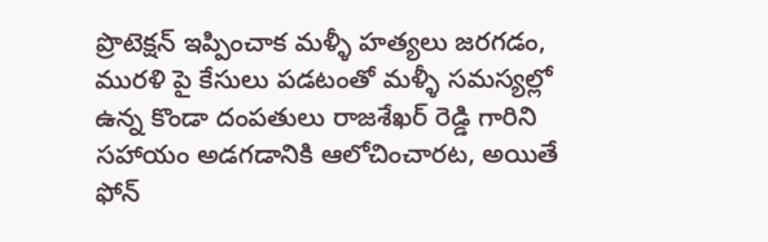ప్రొటెక్షన్ ఇప్పించాక మళ్ళీ హత్యలు జరగడం, మురళి పై కేసులు పడటంతో మళ్ళీ సమస్యల్లో ఉన్న కొండా దంపతులు రాజశేఖర్ రెడ్డి గారిని సహాయం అడగడానికి ఆలోచించారట, అయితే ఫోన్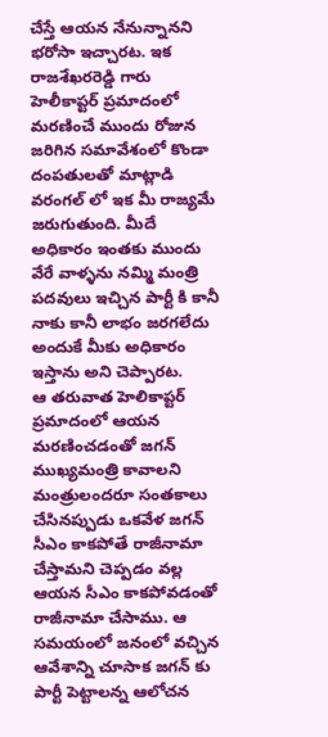చేస్తే ఆయన నేనున్నానని భరోసా ఇచ్చారట. ఇక రాజశేఖరరెడ్డి గారు హెలీకాప్టర్ ప్రమాదంలో మరణించే ముందు రోజున జరిగిన సమావేశంలో కొండా దంపతులతో మాట్లాడి వరంగల్ లో ఇక మీ రాజ్యమే జరుగుతుంది. మీదే అధికారం ఇంతకు ముందు వేరే వాళ్ళను నమ్మి మంత్రి పదవులు ఇచ్చిన పార్టీ కి కానీ నాకు కానీ లాభం జరగలేదు అందుకే మీకు అధికారం ఇస్తాను అని చెప్పారట.
ఆ తరువాత హెలికాప్టర్ ప్రమాదంలో ఆయన మరణించడంతో జగన్ ముఖ్యమంత్రి కావాలని మంత్రులందరూ సంతకాలు చేసినప్పుడు ఒకవేళ జగన్ సీఎం కాకపోతే రాజీనామా చేస్తామని చెప్పడం వల్ల ఆయన సీఎం కాకపోవడంతో రాజీనామా చేసాము. ఆ సమయంలో జనంలో వచ్చిన ఆవేశాన్ని చూసాక జగన్ కు పార్టీ పెట్టాలన్న ఆలోచన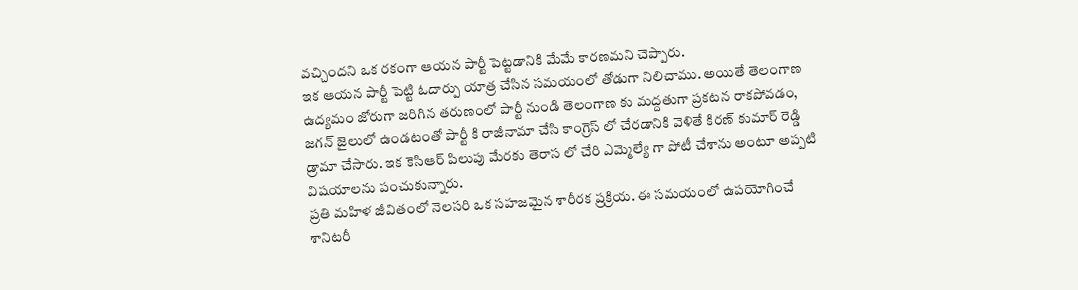వచ్చిందని ఒక రకంగా ఆయన పార్టీ పెట్టడానికి మేమే కారణమని చెప్పారు.
ఇక ఆయన పార్టీ పెట్టి ఓదార్పు యాత్ర చేసిన సమయంలో తోడుగా నిలిచాము. అయితే తెలంగాణ ఉద్యమం జోరుగా జరిగిన తరుణంలో పార్టీ నుండి తెలంగాణ కు మద్దతుగా ప్రకటన రాకపోవడం, జగన్ జైలులో ఉండటంతో పార్టీ కి రాజీనామా చేసి కాంగ్రెస్ లో చేరడానికి వెళితే కిరణ్ కుమార్ రెడ్డి డ్రామా చేసారు. ఇక కెసిఆర్ పిలుపు మేరకు తెరాస లో చేరి ఎమ్మెల్యే గా పోటీ చేశాను అంటూ అప్పటి విషయాలను పంచుకున్నారు.
ప్రతి మహిళ జీవితంలో నెలసరి ఒక సహజమైన శారీరక ప్రక్రియ. ఈ సమయంలో ఉపయోగించే శానిటరీ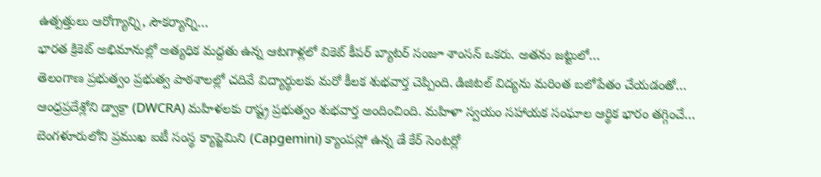ఉత్పత్తులు ఆరోగ్యాన్ని, సౌకర్యాన్ని…
భారత క్రికెట్ అభిమానుల్లో అత్యధిక మద్దతు ఉన్న ఆటగాళ్లలో వికెట్ కీపర్ బ్యాటర్ సంజూ శాంసన్ ఒకరు. అతను జట్టులో…
తెలంగాణ ప్రభుత్వం ప్రభుత్వ పాఠశాలల్లో చదివే విద్యార్థులకు మరో కీలక శుభవార్త చెప్పింది. డిజిటల్ విద్యను మరింత బలోపేతం చేయడంతో…
ఆంధ్రప్రదేశ్లోని డ్వాక్రా (DWCRA) మహిళలకు రాష్ట్ర ప్రభుత్వం శుభవార్త అందించింది. మహిళా స్వయం సహాయక సంఘాల ఆర్థిక భారం తగ్గించే…
బెంగళూరులోని ప్రముఖ ఐటీ సంస్థ క్యాప్జెమిని (Capgemini) క్యాంపస్లో ఉన్న డే కేర్ సెంటర్లో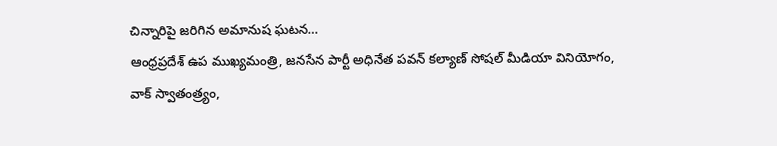చిన్నారిపై జరిగిన అమానుష ఘటన…
ఆంధ్రప్రదేశ్ ఉప ముఖ్యమంత్రి, జనసేన పార్టీ అధినేత పవన్ కల్యాణ్ సోషల్ మీడియా వినియోగం, వాక్ స్వాతంత్ర్యం,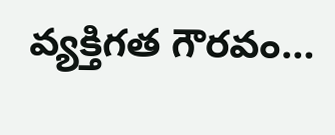వ్యక్తిగత గౌరవం…